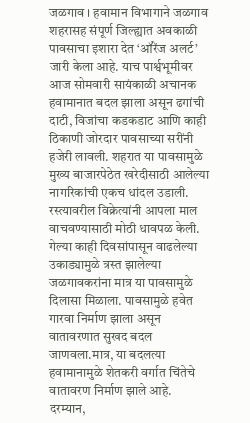जळगाव । हवामान विभागाने जळगाव शहरासह संपूर्ण जिल्ह्यात अवकाळी पावसाचा इशारा देत ‘ऑरेंज अलर्ट’ जारी केला आहे. याच पार्श्वभूमीवर आज सोमवारी सायंकाळी अचानक हवामानात बदल झाला असून ढगांची दाटी, विजांचा कडकडाट आणि काही ठिकाणी जोरदार पावसाच्या सरींनी हजेरी लावली. शहरात या पावसामुळे मुख्य बाजारपेठेत खरेदीसाठी आलेल्या नागरिकांची एकच धांदल उडाली. रस्त्यावरील विक्रेत्यांनी आपला माल वाचवण्यासाठी मोठी धावपळ केली.
गेल्या काही दिवसांपासून वाढलेल्या उकाड्यामुळे त्रस्त झालेल्या जळगावकरांना मात्र या पावसामुळे दिलासा मिळाला. पावसामुळे हवेत गारवा निर्माण झाला असून वातावरणात सुखद बदल जाणवला.मात्र, या बदलत्या हवामानामुळे शेतकरी वर्गात चिंतेचे वातावरण निर्माण झाले आहे.
दरम्यान,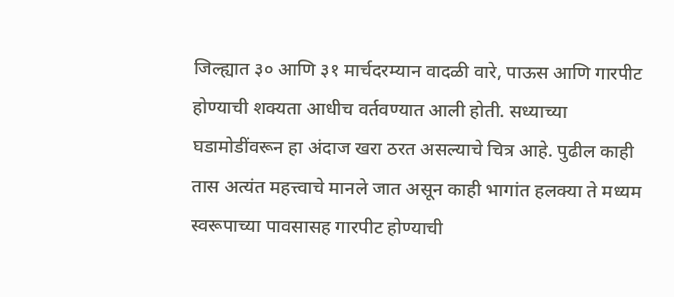जिल्ह्यात ३० आणि ३१ मार्चदरम्यान वादळी वारे, पाऊस आणि गारपीट होण्याची शक्यता आधीच वर्तवण्यात आली होती. सध्याच्या घडामोडींवरून हा अंदाज खरा ठरत असल्याचे चित्र आहे. पुढील काही तास अत्यंत महत्त्वाचे मानले जात असून काही भागांत हलक्या ते मध्यम स्वरूपाच्या पावसासह गारपीट होण्याची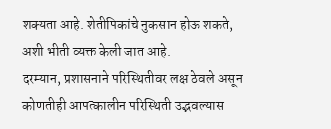शक्यता आहे. शेतीपिकांचे नुकसान होऊ शकते, अशी भीती व्यक्त केली जात आहे.
दरम्यान, प्रशासनाने परिस्थितीवर लक्ष ठेवले असून कोणतीही आपत्कालीन परिस्थिती उद्भवल्यास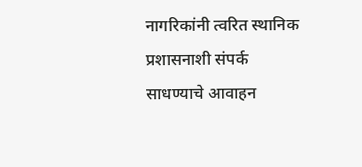नागरिकांनी त्वरित स्थानिक प्रशासनाशी संपर्क साधण्याचे आवाहन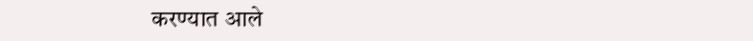करण्यात आले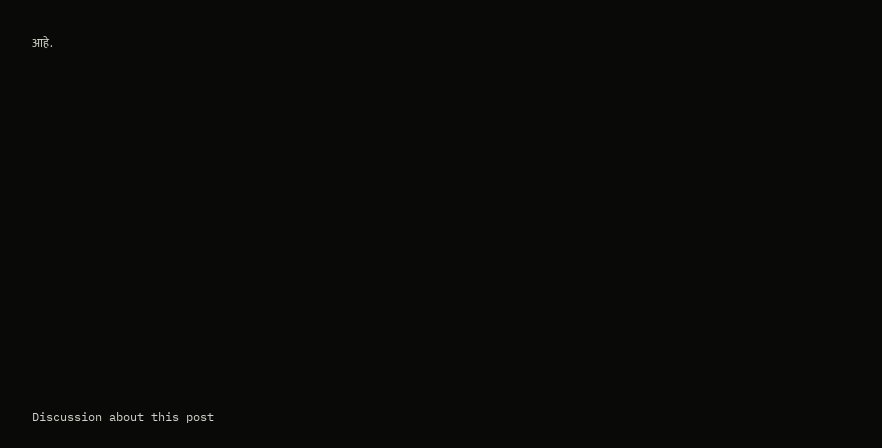आहे.















Discussion about this post